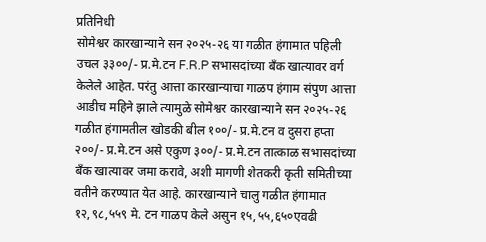प्रतिनिधी
सोमेश्वर कारखान्याने सन २०२५-२६ या गळीत हंगामात पहिली उचल ३३००/- प्र.मे.टन F.R.P सभासदांच्या बँक खात्यावर वर्ग केलेले आहेत. परंतु आत्ता कारखान्याचा गाळप हंगाम संपुण आत्ता आडीच महिने झाले त्यामुळे सोमेश्वर कारखान्याने सन २०२५-२६ गळीत हंगामतील खोडकी बील १००/- प्र.मे.टन व दुसरा हप्ता २००/- प्र.मे.टन असे एकुण ३००/- प्र.मे.टन तात्काळ सभासदांच्या बँक खात्यावर जमा करावे, अशी मागणी शेतकरी कृती समितीच्या वतीने करण्यात येत आहे. कारखान्याने चालु गळीत हंगामात १२,९८,५५९ मे. टन गाळप केले असुन १५,५५,६५०एवढी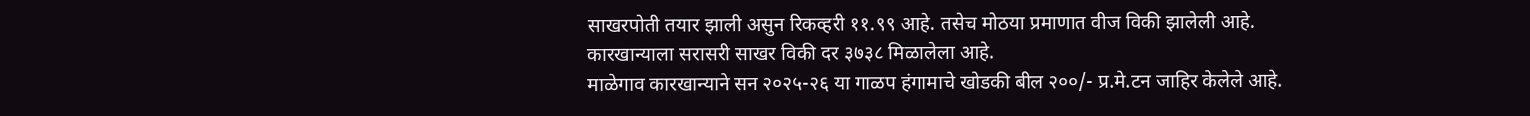साखरपोती तयार झाली असुन रिकव्हरी ११.९९ आहे. तसेच मोठया प्रमाणात वीज विकी झालेली आहे. कारखान्याला सरासरी साखर विकी दर ३७३८ मिळालेला आहे.
माळेगाव कारखान्याने सन २०२५-२६ या गाळप हंगामाचे खोडकी बील २००/- प्र.मे.टन जाहिर केलेले आहे.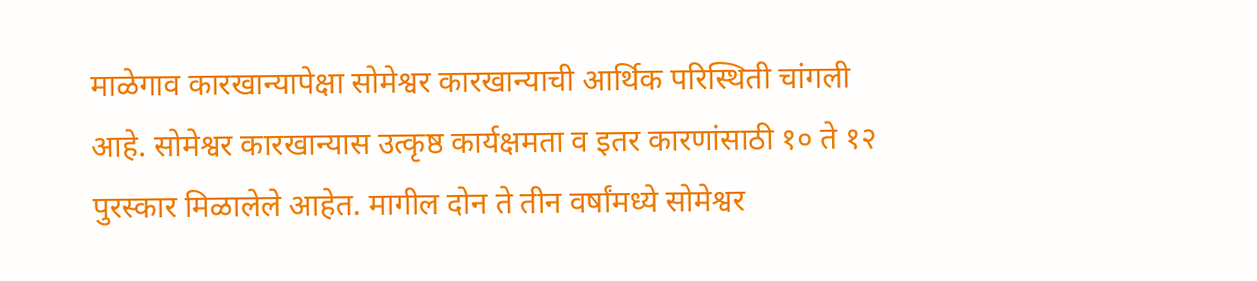माळेगाव कारखान्यापेक्षा सोमेश्वर कारखान्याची आर्थिक परिस्थिती चांगली आहे. सोमेश्वर कारखान्यास उत्कृष्ठ कार्यक्षमता व इतर कारणांसाठी १० ते १२ पुरस्कार मिळालेले आहेत. मागील दोन ते तीन वर्षांमध्ये सोमेश्वर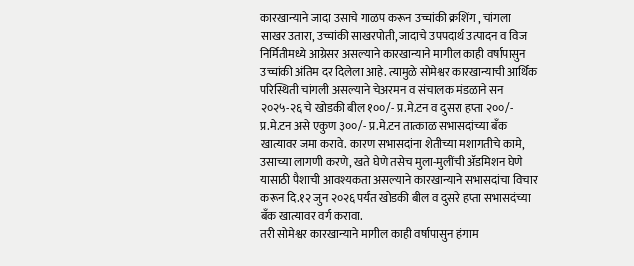कारखान्याने जादा उसाचे गाळप करून उच्चांकी क्रशिंग , चांगला साखर उतारा, उच्चांकी साखरपोती, जादाचे उपपदार्थ उत्पादन व विज निर्मितीमध्ये आग्रेसर असल्याने कारखान्याने मागील काही वर्षापासुन उच्चांकी अंतिम दर दिलेला आहे. त्यामुळे सोमेश्वर कारखान्याची आर्थिक परिस्थिती चांगली असल्याने चेअरमन व संचालक मंडळाने सन २०२५-२६ चे खोडकी बील १००/- प्र.मे.टन व दुसरा हप्ता २००/- प्र.मे.टन असे एकुण ३००/- प्र.मे.टन तात्काळ सभासदांच्या बँक खात्यावर जमा करावे. कारण सभासदांना शेतीच्या मशागतीचे कामे, उसाच्या लागणी करणे, खते घेणे तसेच मुला-मुलींची ॲडमिशन घेणे यासाठी पैशाची आवश्यकता असल्याने कारखान्याने सभासदांचा विचार करून दि.१२ जुन २०२६ पर्यंत खोडकी बील व दुसरे हप्ता सभासदंच्या बँक खात्यावर वर्ग करावा.
तरी सोमेश्वर कारखान्याने मागील काही वर्षापासुन हंगाम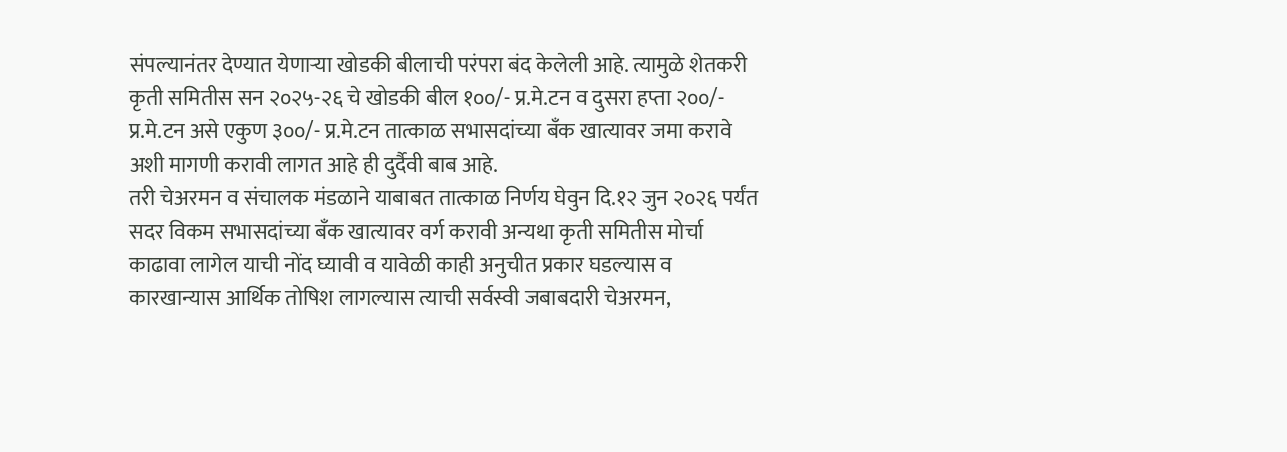संपल्यानंतर देण्यात येणाऱ्या खोडकी बीलाची परंपरा बंद केलेली आहे. त्यामुळे शेतकरी कृती समितीस सन २०२५-२६ चे खोडकी बील १००/- प्र.मे.टन व दुसरा हप्ता २००/- प्र.मे.टन असे एकुण ३००/- प्र.मे.टन तात्काळ सभासदांच्या बँक खात्यावर जमा करावे अशी मागणी करावी लागत आहे ही दुर्दैवी बाब आहे.
तरी चेअरमन व संचालक मंडळाने याबाबत तात्काळ निर्णय घेवुन दि.१२ जुन २०२६ पर्यंत सदर विकम सभासदांच्या बँक खात्यावर वर्ग करावी अन्यथा कृती समितीस मोर्चा काढावा लागेल याची नोंद घ्यावी व यावेळी काही अनुचीत प्रकार घडल्यास व कारखान्यास आर्थिक तोषिश लागल्यास त्याची सर्वस्वी जबाबदारी चेअरमन,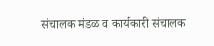संचालक मंडळ व कार्यकारी संचालक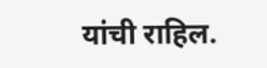यांची राहिल.